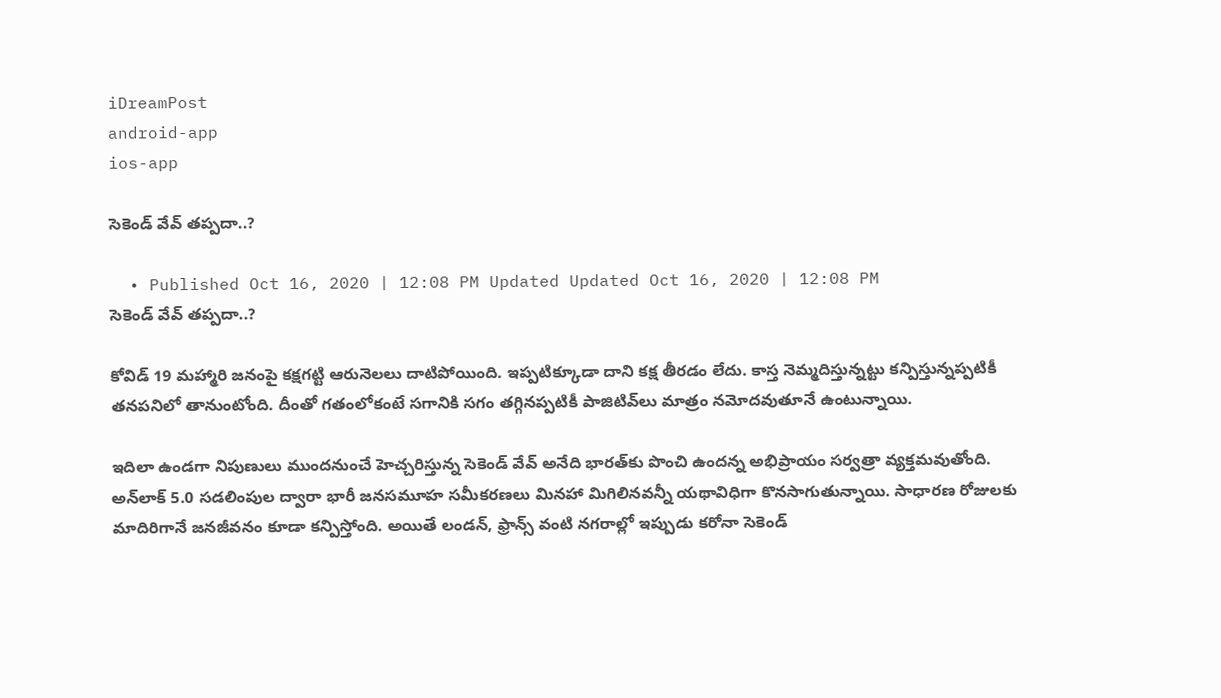iDreamPost
android-app
ios-app

సెకెండ్‌ వేవ్‌ తప్పదా..?

  • Published Oct 16, 2020 | 12:08 PM Updated Updated Oct 16, 2020 | 12:08 PM
సెకెండ్‌ వేవ్‌ తప్పదా..?

కోవిడ్‌ 19 మహ్మారి జనంపై కక్షగట్టి ఆరునెలలు దాటిపోయింది. ఇప్పటిక్కూడా దాని కక్ష తీరడం లేదు. కాస్త నెమ్మదిస్తున్నట్టు కన్పిస్తున్నప్పటికీ తనపనిలో తానుంటోంది. దీంతో గతంలోకంటే సగానికి సగం తగ్గినప్పటికీ పాజిటివ్‌లు మాత్రం నమోదవుతూనే ఉంటున్నాయి.

ఇదిలా ఉండగా నిపుణులు ముందనుంచే హెచ్చరిస్తున్న సెకెండ్‌ వేవ్‌ అనేది భారత్‌కు పొంచి ఉందన్న అభిప్రాయం సర్వత్రా వ్యక్తమవుతోంది. అన్‌లాక్‌ 5.0 సడలింపుల ద్వారా భారీ జనసమూహ సమీకరణలు మినహా మిగిలినవన్నీ యథావిధిగా కొనసాగుతున్నాయి. సాధారణ రోజులకు మాదిరిగానే జనజీవనం కూడా కన్పిస్తోంది. అయితే లండన్, ఫ్రాన్స్‌ వంటి నగరాల్లో ఇప్పుడు కరోనా సెకెండ్‌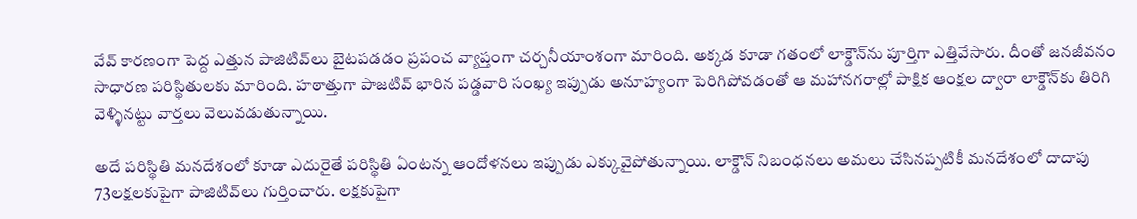వేవ్‌ కారణంగా పెద్ద ఎత్తున పాజిటివ్‌లు బైటపడడం ప్రపంచ వ్యాప్తంగా చర్చనీయాంశంగా మారింది. అక్కడ కూడా గతంలో లాక్డౌన్‌ను పూర్తిగా ఎత్తివేసారు. దీంతో జనజీవనం సాధారణ పరిస్థితులకు మారింది. హఠాత్తుగా పాజటివ్‌ భారిన పడ్డవారి సంఖ్య ఇప్పుడు అనూహ్యంగా పెరిగిపోవడంతో ఆ మహానగరాల్లో పాక్షిక ఆంక్షల ద్వారా లాక్డౌన్‌కు తిరిగి వెళ్ళినట్టు వార్తలు వెలువడుతున్నాయి.

అదే పరిస్థితి మనదేశంలో కూడా ఎదురైతే పరిస్థితి ఏంటన్న ఆందోళనలు ఇప్పుడు ఎక్కువైపోతున్నాయి. లాక్డౌన్‌ నిబంధనలు అమలు చేసినప్పటికీ మనదేశంలో దాదాపు 73లక్షలకుపైగా పాజిటివ్‌లు గుర్తించారు. లక్షకుపైగా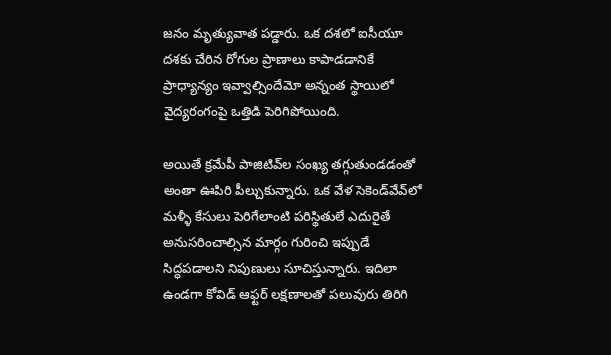జనం మృత్యువాత పడ్డారు. ఒక దశలో ఐసీయూ దశకు చేరిన రోగుల ప్రాణాలు కాపాడడానికే ప్రాధ్యాన్యం ఇవ్వాల్సిందేమో అన్నంత స్థాయిలో వైద్యరంగంపై ఒత్తిడి పెరిగిపోయింది.

అయితే క్రమేపీ పాజిటివ్‌ల సంఖ్య తగ్గుతుండడంతో అంతా ఊపిరి పీల్చుకున్నారు. ఒక వేళ సెకెండ్‌వేవ్‌లో మళ్ళీ కేసులు పెరిగేలాంటి పరిస్థితులే ఎదురైతే అనుసరించాల్సిన మార్గం గురించి ఇప్పుడే సిద్ధపడాలని నిపుణులు సూచిస్తున్నారు. ఇదిలా ఉండగా కోవిడ్‌ ఆఫ్టర్‌ లక్షణాలతో పలువురు తిరిగి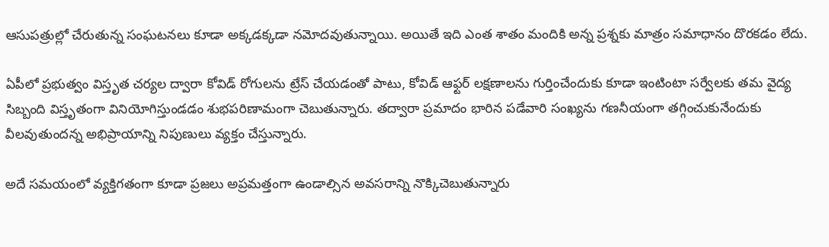ఆసుపత్రుల్లో చేరుతున్న సంఘటనలు కూడా అక్కడక్కడా నమోదవుతున్నాయి. అయితే ఇది ఎంత శాతం మందికి అన్న ప్రశ్నకు మాత్రం సమాధానం దొరకడం లేదు.

ఏపీలో ప్రభుత్వం విస్తృత చర్యల ద్వారా కోవిడ్‌ రోగులను ట్రేస్‌ చేయడంతో పాటు, కోవిడ్‌ ఆఫ్టర్‌ లక్షణాలను గుర్తించేందుకు కూడా ఇంటింటా సర్వేలకు తమ వైద్య సిబ్బంది విస్తృతంగా వినియోగిస్తుండడం శుభపరిణామంగా చెబుతున్నారు. తద్వారా ప్రమాదం భారిన పడేవారి సంఖ్యను గణనీయంగా తగ్గించుకునేందుకు వీలవుతుందన్న అభిప్రాయాన్ని నిపుణులు వ్యక్తం చేస్తున్నారు.

అదే సమయంలో వ్యక్తిగతంగా కూడా ప్రజలు అప్రమత్తంగా ఉండాల్సిన అవసరాన్ని నొక్కిచెబుతున్నారు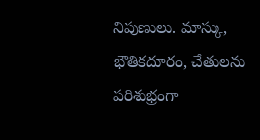నిపుణులు. మాస్కు, భౌతికదూరం, చేతులను పరిశుభ్రంగా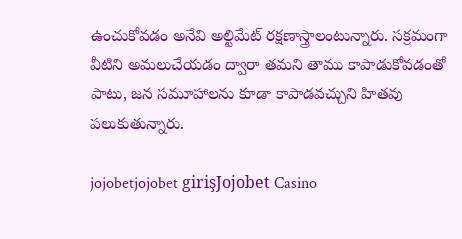ఉంచుకోవడం అనేవి అల్టిమేట్‌ రక్షణాస్త్రాలంటున్నారు. సక్రమంగా వీటిని అమలుచేయడం ద్వారా తమని తాము కాపాడుకోవడంతో పాటు, జన సమూహాలను కూడా కాపాడవచ్చుని హితవు పలుకుతున్నారు.

jojobetjojobet girişJojobet Casino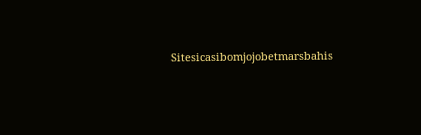Sitesicasibomjojobetmarsbahis